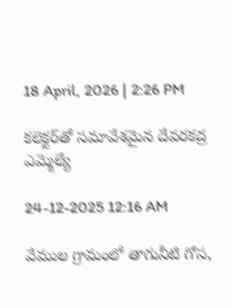18 April, 2026 | 2:26 PM

కలెక్టర్‌తో సమావేశమైన దేవరకద్ర ఎమ్మెల్యే

24-12-2025 12:16 AM

వేముల గ్రామంలో తాగునీటి గోస,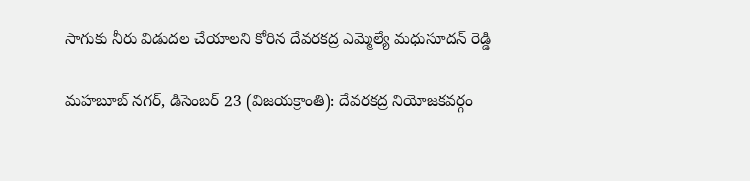సాగుకు నీరు విడుదల చేయాలని కోరిన దేవరకద్ర ఎమ్మెల్యే మధుసూదన్ రెడ్డి

మహబూబ్ నగర్, డిసెంబర్ 23 (విజయక్రాంతి): దేవరకద్ర నియోజకవర్గం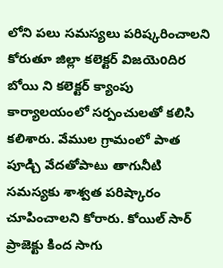లోని పలు సమస్యలు పరిష్కరించాలని కోరుతూ జిల్లా కలెక్టర్ విజయెoదిర బోయి ని కలెక్టర్ క్యాంపు కార్యాలయంలో సర్పంచులతో కలిసి కలిశారు. వేముల గ్రామంలో పాత పూడ్చి వేదతోపాటు తాగునీటి సమస్యకు శాశ్వత పరిష్కారం చూపించాలని కోరారు. కోయిల్ సార్ ప్రాజెక్టు కింద సాగు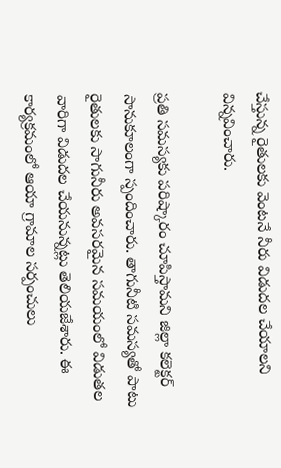చేస్తున్న రైతులకు వెంటనే నీరు విడుదల చేయాలని విన్నవించారు.

ప్రతి సమస్యకు పరిష్కారం చూపిస్తామని జిల్లా కలెక్టర్ సానుకూలంగా స్పందించారు. తాగునీటి సమస్యతో పాటు రైతులకు సాగునీరు అవసరమైన సమయంలో విడుతల వారిగా విడుదల చేయనున్నట్లు తెలియజేశారు. ఈ కార్యక్రమంలో ఆయా గ్రామాల సర్పంచులు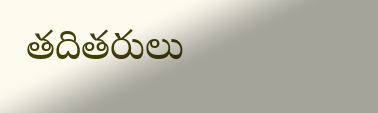తదితరులు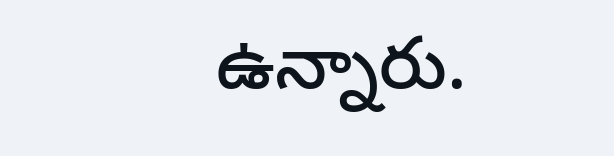ఉన్నారు.